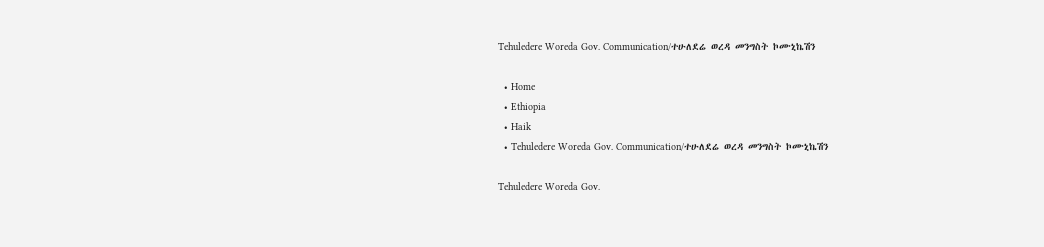Tehuledere Woreda Gov. Communication/ተሁለደሬ ወረዳ መንግስት ኮሙኒኬሽን

  • Home
  • Ethiopia
  • Haik
  • Tehuledere Woreda Gov. Communication/ተሁለደሬ ወረዳ መንግስት ኮሙኒኬሽን

Tehuledere Woreda Gov.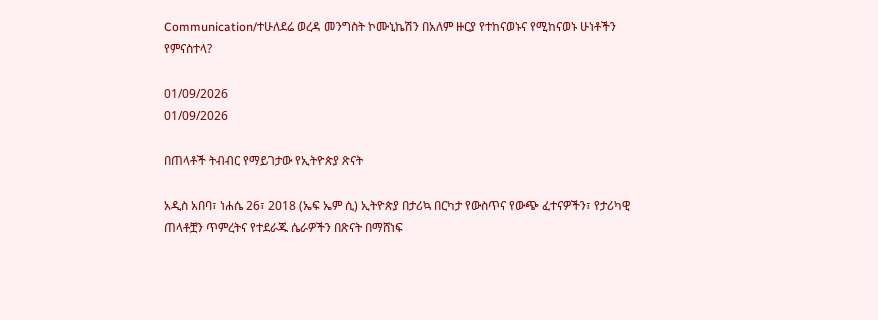Communication/ተሁለደሬ ወረዳ መንግስት ኮሙኒኬሽን በአለም ዙርያ የተከናወኑና የሚከናወኑ ሁነቶችን የምናስተላ?

01/09/2026
01/09/2026

በጠላቶች ትብብር የማይገታው የኢትዮጵያ ጽናት

አዲስ አበባ፣ ነሐሴ 26፣ 2018 (ኤፍ ኤም ሲ) ኢትዮጵያ በታሪኳ በርካታ የውስጥና የውጭ ፈተናዎችን፣ የታሪካዊ ጠላቶቿን ጥምረትና የተደራጁ ሴራዎችን በጽናት በማሸነፍ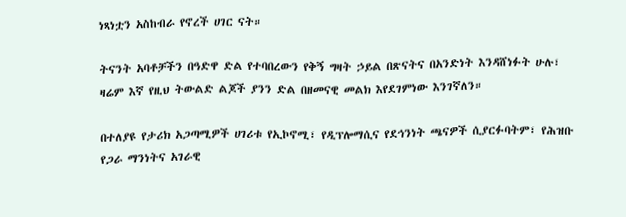ነጻነቷን አስከብራ የኖረች ሀገር ናት።

ትናንት አባቶቻችን በዓድዋ ድል የተባበረውን የቅኝ ግዛት ኃይል በጽናትና በአንድነት እንዳሸነፉት ሁሉ፣ ዛሬም እኛ የዚህ ትውልድ ልጆች ያንን ድል በዘመናዊ መልክ እየደገምነው እንገኛለን።

በተለያዩ የታሪክ አጋጣሚዎች ሀገሪቱ የኢኮኖሚ፣ የዲፕሎማሲና የደኅንነት ጫናዎች ሲያርፉባትም፣ የሕዝቡ የጋራ ማንነትና አገራዊ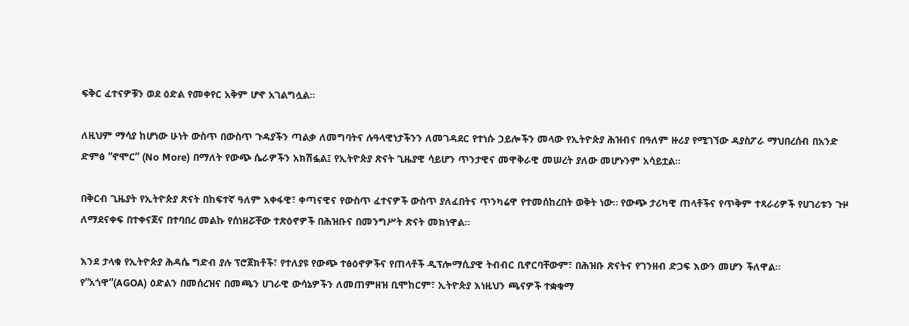ፍቅር ፈተናዎቹን ወደ ዕድል የመቀየር አቅም ሆኖ አገልግሏል።

ለዚህም ማሳያ ከሆነው ሁነት ውስጥ በውስጥ ጉዳያችን ጣልቃ ለመግባትና ሉዓላዊነታችንን ለመገዳደር የተነሱ ኃይሎችን መላው የኢትዮጵያ ሕዝብና በዓለም ዙሪያ የሚገኘው ዳያስፖራ ማህበረሰብ በአንድ ድምፅ “ኖሞር” (No More) በማለት የውጭ ሴራዎችን አክሽፏል፤ የኢትዮጵያ ጽናት ጊዜያዊ ሳይሆን ጥንታዊና መዋቅራዊ መሠረት ያለው መሆኑንም አሳይቷል።

በቅርብ ጊዜያት የኢትዮጵያ ጽናት በከፍተኛ ዓለም አቀፋዊ፣ ቀጣናዊና የውስጥ ፈተናዎች ውስጥ ያለፈበትና ጥንካሬዋ የተመሰከረበት ወቅት ነው። የውጭ ታሪካዊ ጠላቶችና የጥቅም ተጻራሪዎች የሀገሪቱን ጉዞ ለማደናቀፍ በተቀናጀና በተባበረ መልኩ የሰነዘሯቸው ተጽዕኖዎች በሕዝቡና በመንግሥት ጽናት መክነዋል።

እንደ ታላቁ የኢትዮጵያ ሕዳሴ ግድብ ያሉ ፕሮጀክቶች፣ የተለያዩ የውጭ ተፅዕኖዎችና የጠላቶች ዲፕሎማሲያዊ ትብብር ቢኖርባቸውም፣ በሕዝቡ ጽናትና የገንዘብ ድጋፍ እውን መሆን ችለዋል። የ”አጎዋ”(AGOA) ዕድልን በመሰረዝና በመጫን ሀገራዊ ውሳኔዎችን ለመጠምዘዝ ቢሞከርም፣ ኢትዮጵያ እነዚህን ጫናዎች ተቋቁማ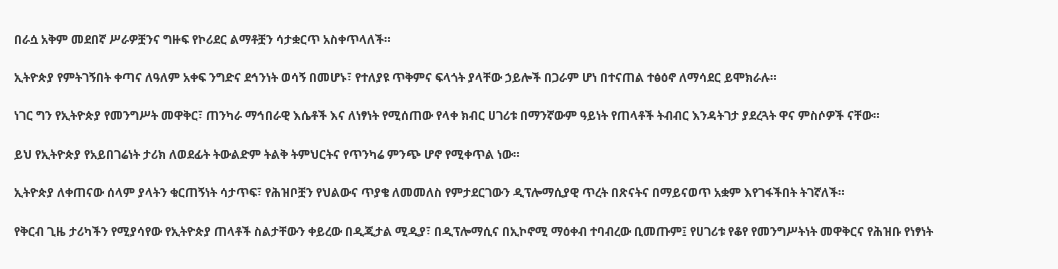በራሷ አቅም መደበኛ ሥራዎቿንና ግዙፍ የኮሪደር ልማቶቿን ሳታቋርጥ አስቀጥላለች።

ኢትዮጵያ የምትገኝበት ቀጣና ለዓለም አቀፍ ንግድና ደኅንነት ወሳኝ በመሆኑ፣ የተለያዩ ጥቅምና ፍላጎት ያላቸው ኃይሎች በጋራም ሆነ በተናጠል ተፅዕኖ ለማሳደር ይሞክራሉ።

ነገር ግን የኢትዮጵያ የመንግሥት መዋቅር፣ ጠንካራ ማኅበራዊ እሴቶች እና ለነፃነት የሚሰጠው የላቀ ክብር ሀገሪቱ በማንኛውም ዓይነት የጠላቶች ትብብር እንዳትገታ ያደረጓት ዋና ምስሶዎች ናቸው።

ይህ የኢትዮጵያ የአይበገሬነት ታሪክ ለወደፊት ትውልድም ትልቅ ትምህርትና የጥንካሬ ምንጭ ሆኖ የሚቀጥል ነው።

ኢትዮጵያ ለቀጠናው ሰላም ያላትን ቁርጠኝነት ሳታጥፍ፣ የሕዝቦቿን የህልውና ጥያቄ ለመመለስ የምታደርገውን ዲፕሎማሲያዊ ጥረት በጽናትና በማይናወጥ አቋም እየገፋችበት ትገኛለች።

የቅርብ ጊዜ ታሪካችን የሚያሳየው የኢትዮጵያ ጠላቶች ስልታቸውን ቀይረው በዲጂታል ሚዲያ፣ በዲፕሎማሲና በኢኮኖሚ ማዕቀብ ተባብረው ቢመጡም፤ የሀገሪቱ የቆየ የመንግሥትነት መዋቅርና የሕዝቡ የነፃነት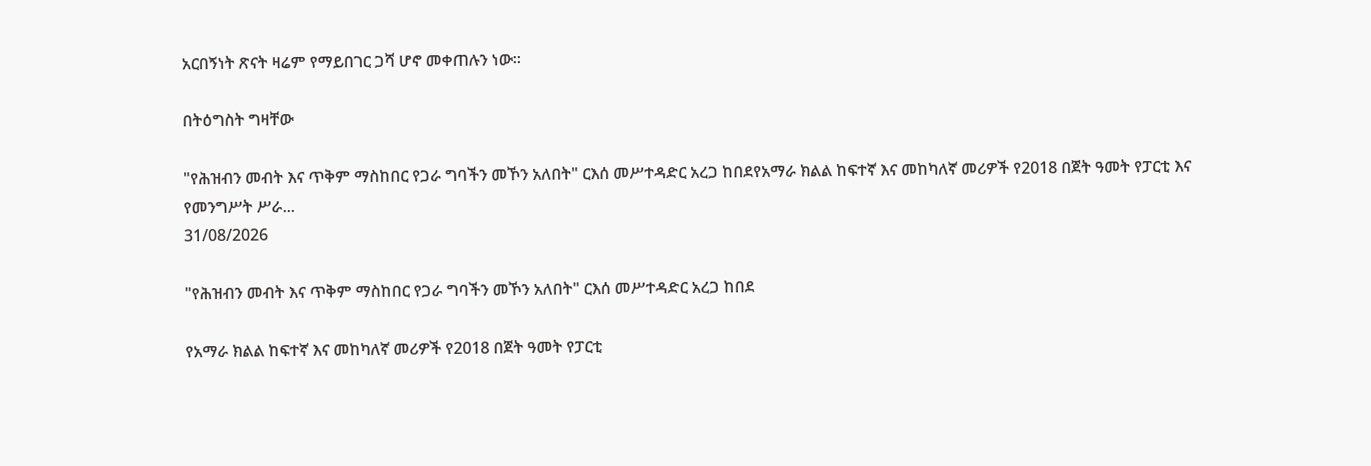አርበኝነት ጽናት ዛሬም የማይበገር ጋሻ ሆኖ መቀጠሉን ነው።

በትዕግስት ግዛቸው

"የሕዝብን መብት እና ጥቅም ማስከበር የጋራ ግባችን መኾን አለበት" ርእሰ መሥተዳድር አረጋ ከበደየአማራ ክልል ከፍተኛ እና መከካለኛ መሪዎች የ2018 በጀት ዓመት የፓርቲ እና የመንግሥት ሥራ...
31/08/2026

"የሕዝብን መብት እና ጥቅም ማስከበር የጋራ ግባችን መኾን አለበት" ርእሰ መሥተዳድር አረጋ ከበደ

የአማራ ክልል ከፍተኛ እና መከካለኛ መሪዎች የ2018 በጀት ዓመት የፓርቲ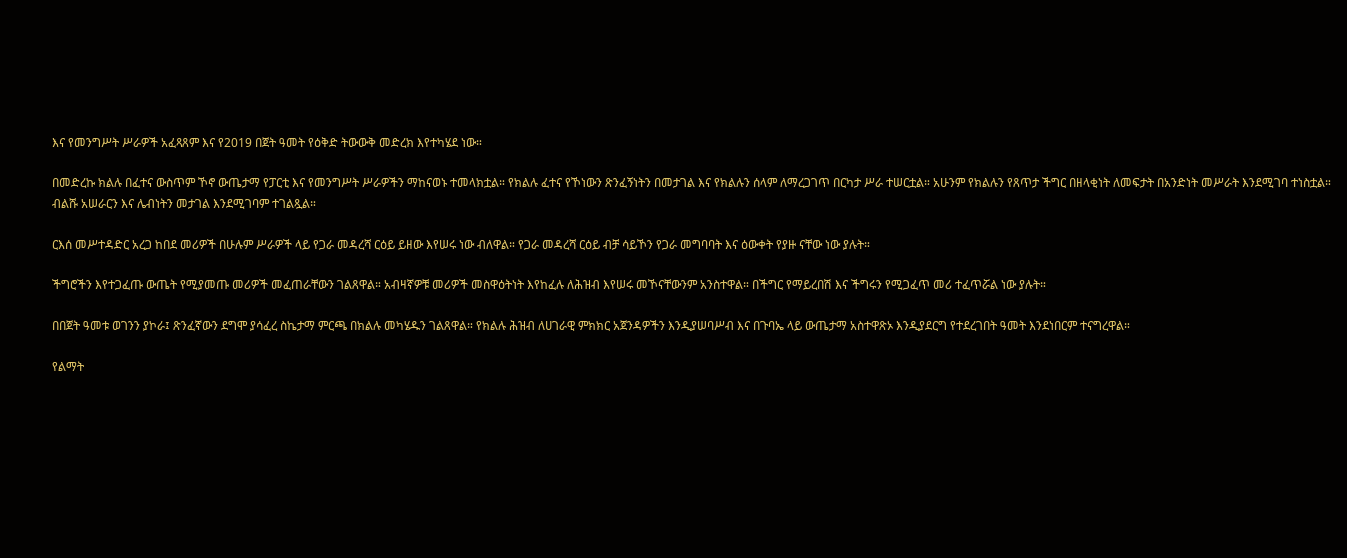እና የመንግሥት ሥራዎች አፈጻጸም እና የ2019 በጀት ዓመት የዕቅድ ትውውቅ መድረክ እየተካሄደ ነው።

በመድረኩ ክልሉ በፈተና ውስጥም ኾኖ ውጤታማ የፓርቲ እና የመንግሥት ሥራዎችን ማከናወኑ ተመላክቷል። የክልሉ ፈተና የኾነውን ጽንፈኝነትን በመታገል እና የክልሉን ሰላም ለማረጋገጥ በርካታ ሥራ ተሠርቷል። አሁንም የክልሉን የጸጥታ ችግር በዘላቂነት ለመፍታት በአንድነት መሥራት እንደሚገባ ተነስቷል።
ብልሹ አሠራርን እና ሌብነትን መታገል እንደሚገባም ተገልጿል።

ርእሰ መሥተዳድር አረጋ ከበደ መሪዎች በሁሉም ሥራዎች ላይ የጋራ መዳረሻ ርዕይ ይዘው እየሠሩ ነው ብለዋል። የጋራ መዳረሻ ርዕይ ብቻ ሳይኾን የጋራ መግባባት እና ዕውቀት የያዙ ናቸው ነው ያሉት።

ችግሮችን እየተጋፈጡ ውጤት የሚያመጡ መሪዎች መፈጠራቸውን ገልጸዋል። አብዛኛዎቹ መሪዎች መስዋዕትነት እየከፈሉ ለሕዝብ እየሠሩ መኾናቸውንም አንስተዋል። በችግር የማይረበሽ እና ችግሩን የሚጋፈጥ መሪ ተፈጥሯል ነው ያሉት።

በበጀት ዓመቱ ወገንን ያኮራ፤ ጽንፈኛውን ደግሞ ያሳፈረ ስኬታማ ምርጫ በክልሉ መካሄዱን ገልጸዋል። የክልሉ ሕዝብ ለሀገራዊ ምክክር አጀንዳዎችን እንዲያሠባሥብ እና በጉባኤ ላይ ውጤታማ አስተዋጽኦ እንዲያደርግ የተደረገበት ዓመት እንደነበርም ተናግረዋል።

የልማት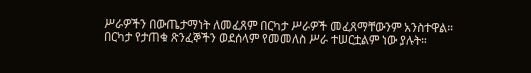ሥራዎችን በውጤታማነት ለመፈጸም በርካታ ሥራዎች መፈጸማቸውንም አንስተዋል። በርካታ የታጠቁ ጽንፈኞችን ወደሰላም የመመለስ ሥራ ተሠርቷልም ነው ያሉት።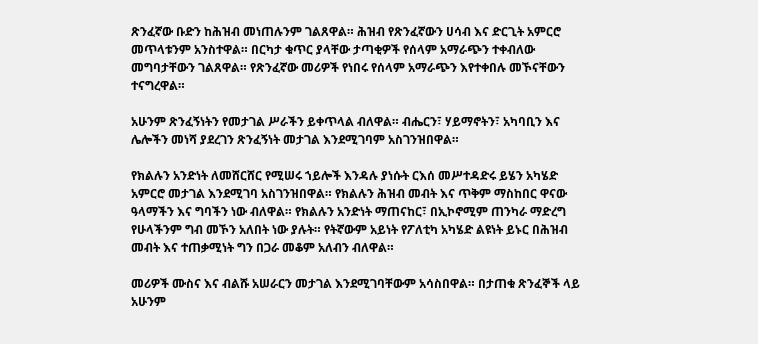ጽንፈኛው ቡድን ከሕዝብ መነጠሉንም ገልጸዋል። ሕዝብ የጽንፈኛውን ሀሳብ እና ድርጊት አምርሮ መጥላቱንም አንስተዋል። በርካታ ቁጥር ያላቸው ታጣቂዎች የሰላም አማራጭን ተቀብለው መግባታቸውን ገልጸዋል። የጽንፈኛው መሪዎች የነበሩ የሰላም አማራጭን እየተቀበሉ መኾናቸውን ተናግረዋል።

አሁንም ጽንፈኝነትን የመታገል ሥራችን ይቀጥላል ብለዋል። ብሔርን፣ ሃይማኖትን፣ አካባቢን እና ሌሎችን መነሻ ያደረገን ጽንፈኝነት መታገል እንደሚገባም አስገንዝበዋል።

የክልሉን አንድነት ለመሸርሸር የሚሠሩ ኀይሎች እንዳሉ ያነሱት ርእሰ መሥተዳድሩ ይሄን አካሄድ አምርሮ መታገል እንደሚገባ አስገንዝበዋል። የክልሉን ሕዝብ መብት እና ጥቅም ማስከበር ዋናው ዓላማችን እና ግባችን ነው ብለዋል። የክልሉን አንድነት ማጠናከር፣ በኢኮኖሚም ጠንካራ ማድረግ የሁላችንም ግብ መኾን አለበት ነው ያሉት። የትኛውም አይነት የፖለቲካ አካሄድ ልዩነት ይኑር በሕዝብ መብት እና ተጠቃሚነት ግን በጋራ መቆም አለብን ብለዋል።

መሪዎች ሙስና እና ብልሹ አሠራርን መታገል እንደሚገባቸውም አሳስበዋል። በታጠቁ ጽንፈኞች ላይ አሁንም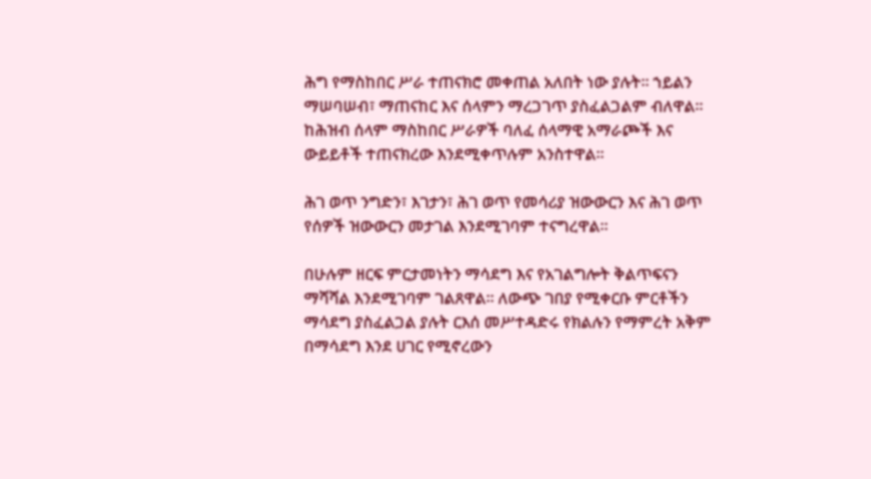ሕግ የማስከበር ሥራ ተጠናክሮ መቀጠል አለበት ነው ያሉት። ኀይልን ማሠባሠብ፣ ማጠናከር እና ሰላምን ማረጋገጥ ያስፈልጋልም ብለዋል። ከሕዝብ ሰላም ማስከበር ሥራዎች ባለፈ ሰላማዊ አማራጮች እና ውይይቶች ተጠናክረው እንደሚቀጥሉም አንስተዋል።

ሕገ ወጥ ንግድን፣ እገታን፣ ሕገ ወጥ የመሳሪያ ዝውውርን እና ሕገ ወጥ የሰዎች ዝውውርን መታገል እንደሚገባም ተናግረዋል።

በሁሉም ዘርፍ ምርታመነትን ማሳደግ እና የአገልግሎት ቅልጥፍናን ማሻሻል እንደሚገባም ገልጸዋል። ለውጭ ገበያ የሚቀርቡ ምርቶችን ማሳደግ ያስፈልጋል ያሉት ርእሰ መሥተዳድሩ የክልሉን የማምረት አቅም በማሳደግ እንደ ሀገር የሚኖረውን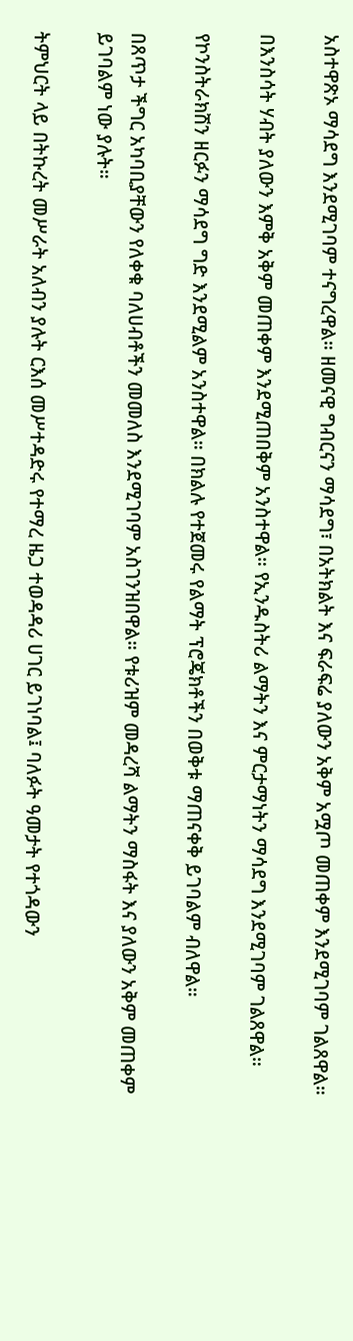አስተዋጽኦ ማሳደግ እንደሚገባም ተናግረዋል። ዘመናዊ ግብርናን ማሳደግ፣ በአትክልት እና ፍራፍሬ ያለውን አቅም አሟጦ መጠቀም እንደሚገባም ገልጸዋል።

በእንስሳት ሃብት ያለውን እምቅ አቅም መጠቀም እንደሚጠበቅም አንስተዋል። የኢንዱስትሪ ልማትን እና ምርታማነትን ማሳደግ እንደሚገባም ገልጸዋል።

የኮንስትራክሽን ዘርፉን ማሳደግ ግድ እንደሚልም አንስተዋል። በክልሉ የተጀመሩ የልማት ፕሮጄክቶችን በወቅቱ ማጠናቀቅ ይገባልም ብለዋል።

በጸጥታ ችግር አካባቢያቸውን የለቀቁ ባለሀብቶችን መመለስ እንደሚገባም አስገንዝበዋል። የቱሪዝም መዳረሻ ልማትን ማስፋት እና ያለውን አቅም መጠቀም ይገባልም ነው ያሉት።

ትምህርት ላይ በትኩረት መሥራት አለብን ያሉት ርእሰ መሥተዳድሩ የተማረ ዜጋ ተወዳዳሪ ሀገር ይገነባል፤ ባለፉት ዓመታት የተጎዳውን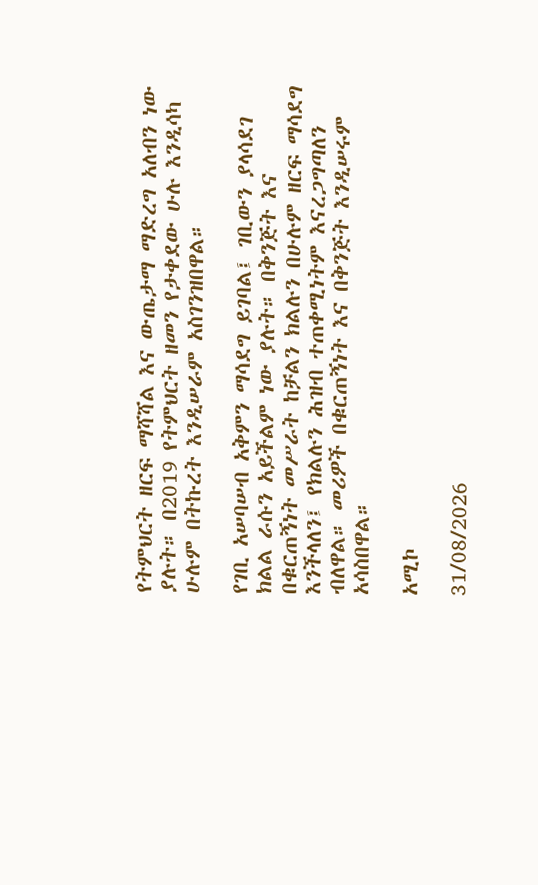የትምህርት ዘርፍ ማሻሻል እና ውጤታማ ማድረግ አለብን ነው ያሉት። በ2019 የትምህርት ዘመን የታቀደው ሁሉ እንዲሳካ ሁሉም በትኩረት እንዲሠራም አስገንዝበዋል።

የገቢ አሠባሠብ አቅምን ማሳደግ ይገባል፤ ገቢውን ያላሳደገ ክልል ራሱን አይችልም ነው ያሉት። በቅንጅት እና በቁርጠኝነት መሥራት ከቻልን ክልሉን በሁሉም ዘርፍ ማሳደግ እንችላለን፤ የክልሉን ሕዝብ ተጠቀሚነትም እናረጋግጣለን ብለዋል። መሪዎች በቁርጠኝነት እና በቅንጅት እንዲሠሩም አሳስበዋል።

አሚኮ

31/08/2026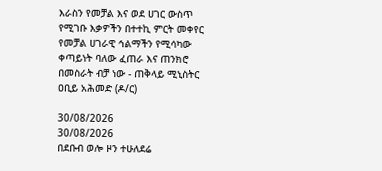እራስን የመቻል እና ወደ ሀገር ውስጥ የሚገቡ እቃዎችን በተተኪ ምርት መቀየር የመቻል ሀገራዊ ኅልማችን የሚሳካው ቀጣይነት ባለው ፈጠራ እና ጠንክሮ በመስራት ብቻ ነው - ጠቅላይ ሚኒስትር ዐቢይ አሕመድ (ዶ/ር)

30/08/2026
30/08/2026
በደቡብ ወሎ ዞን ተሁለደሬ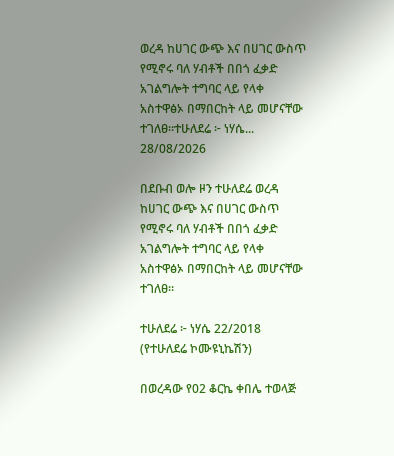ወረዳ ከሀገር ውጭ እና በሀገር ውስጥ የሚኖሩ ባለ ሃብቶች በበጎ ፈቃድ አገልግሎት ተግባር ላይ የላቀ አስተዋፅኦ በማበርከት ላይ መሆናቸው ተገለፀ።ተሁለደሬ ፦ ነሃሴ...
28/08/2026

በደቡብ ወሎ ዞን ተሁለደሬ ወረዳ ከሀገር ውጭ እና በሀገር ውስጥ የሚኖሩ ባለ ሃብቶች በበጎ ፈቃድ አገልግሎት ተግባር ላይ የላቀ አስተዋፅኦ በማበርከት ላይ መሆናቸው ተገለፀ።

ተሁለደሬ ፦ ነሃሴ 22/2018 (የተሁለደሬ ኮሙዩኒኬሽን)

በወረዳው የ02 ቆርኬ ቀበሌ ተወላጅ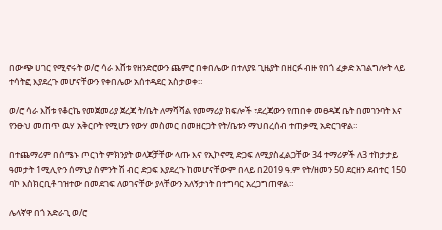በውጭ ሀገር የሚኖሩት ወ/ሮ ሳራ እሸቱ የዘንድሮውን ጨምሮ በቀበሌው በተለያዩ ጊዜያት በዘርፉ ብዙ የበጎ ፈቃድ አገልግሎት ላይ ተሳትፎ እያደረጉ መሆናቸውን የቀበሌው አሰተዳደር አስታወቀ።

ወ/ሮ ሳራ እሸቱ የቆርኬ የመጀመሪያ ጀረጃ ት/ቤት ለማሻሻል የመማሪያ ክፍሎች ፣ደረጃውን የጠበቀ መፀዳጃ ቤት በመገንባት እና የንፁህ መጠጥ ዉሃ አቅርቦት የሚሆን የውሃ መስመር በመዘርጋት የት/ቤቱን ማህበረሰብ ተጠቃሚ አድርገዋል።

በተጨማሪም በሰሜኑ ጦርነት ምክንያት ወላጆቻቸው ላጡ እና የኢኮኖሚ ድጋፍ ለሚያስፈልጋቸው 34 ተማሪዎች ለ3 ተከታታይ ዓመታት 1ሚሊዮን ሰማኒያ ስምንት ሽ ብር ድጋፍ እያደረጉ ከመሆናቸውም በላይ በ2019 ዓ.ም የት/ዘመን 50 ደርዘን ደብተር 150 ባኮ እስክርቢቶ ገዝተው በመደገፍ ለወገናቸው ያላቸውን አለኝታነት በተግባር አረጋግጠዋል።

ሌላኛዋ በጎ አድራጊ ወ/ሮ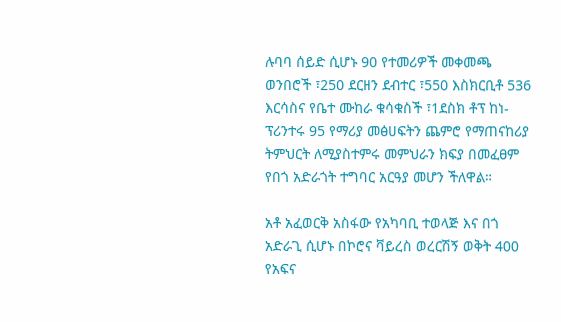ሉባባ ሰይድ ሲሆኑ 90 የተመሪዎች መቀመጫ ወንበሮች ፣250 ደርዘን ደብተር ፣550 እስክርቢቶ 536 እርሳስና የቤተ ሙከራ ቁሳቁስች ፣1ደስክ ቶፕ ከነ-ፕሪንተሩ 95 የማሪያ መፅሀፍትን ጨምሮ የማጠናከሪያ ትምህርት ለሚያስተምሩ መምህራን ክፍያ በመፈፀም የበጎ አድራጎት ተግባር አርዓያ መሆን ችለዋል።

አቶ አፈወርቅ አስፋው የአካባቢ ተወላጅ እና በጎ አድራጊ ሲሆኑ በኮሮና ቫይረስ ወረርሽኝ ወቅት 400 የአፍና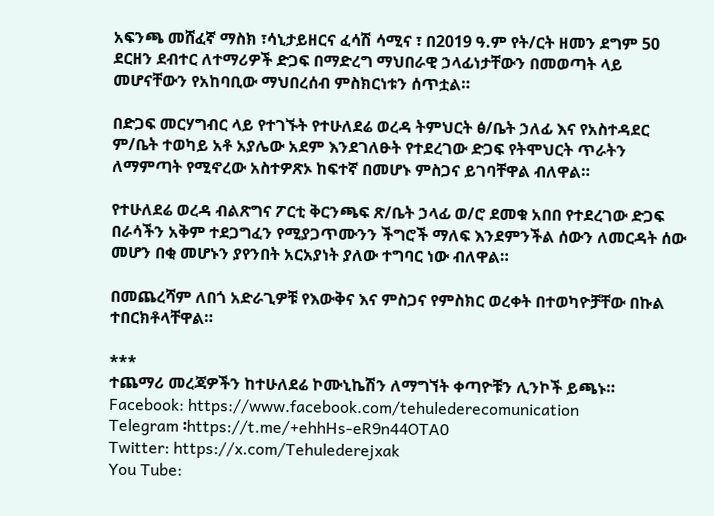አፍንጫ መሸፈኛ ማስክ ፣ሳኒታይዘርና ፈሳሽ ሳሚና ፣ በ2019 ዓ.ም የት/ርት ዘመን ደግም 50 ደርዘን ደብተር ለተማሪዎች ድጋፍ በማድረግ ማህበራዊ ኃላፊነታቸውን በመወጣት ላይ መሆናቸውን የአከባቢው ማህበረሰብ ምስክርነቱን ሰጥቷል።

በድጋፍ መርሃግብር ላይ የተገኙት የተሁለደሬ ወረዳ ትምህርት ፅ/ቤት ኃለፊ እና የአስተዳደር ም/ቤት ተወካይ አቶ አያሌው አደም እንደገለፁት የተደረገው ድጋፍ የትሞህርት ጥራትን ለማምጣት የሚኖረው አስተዎጽኦ ከፍተኛ በመሆኑ ምስጋና ይገባቸዋል ብለዋል።

የተሁለደሬ ወረዳ ብልጽግና ፖርቲ ቅርንጫፍ ጽ/ቤት ኃላፊ ወ/ሮ ደመቁ አበበ የተደረገው ድጋፍ በራሳችን አቅም ተደጋግፈን የሚያጋጥሙንን ችግሮች ማለፍ እንደምንችል ሰውን ለመርዳት ሰው መሆን በቂ መሆኑን ያየንበት አርአያነት ያለው ተግባር ነው ብለዋል።

በመጨረሻም ለበጎ አድራጊዎቹ የእውቅና እና ምስጋና የምስክር ወረቀት በተወካዮቻቸው በኩል ተበርክቶላቸዋል።

***
ተጨማሪ መረጃዎችን ከተሁለደሬ ኮሙኒኬሽን ለማግኘት ቀጣዮቹን ሊንኮች ይጫኑ።
Facebook: https://www.facebook.com/tehulederecomunication
Telegram ፡https://t.me/+ehhHs-eR9n44OTA0
Twitter: https://x.com/Tehulederejxak
You Tube: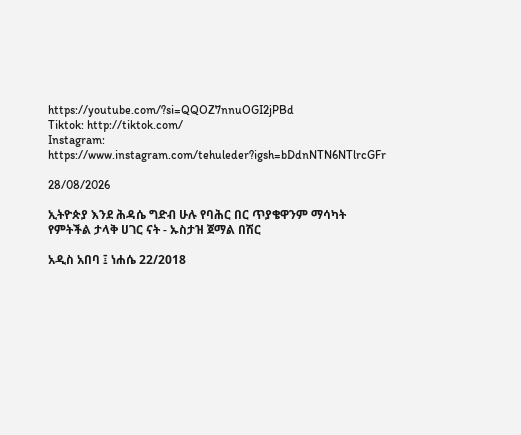https://youtube.com/?si=QQOZ7nnuOGI2jPBd
Tiktok: http://tiktok.com/
Instagram: https://www.instagram.com/tehuleder?igsh=bDdnNTN6NTlrcGFr

28/08/2026

ኢትዮጵያ እንደ ሕዳሴ ግድብ ሁሉ የባሕር በር ጥያቄዋንም ማሳካት የምትችል ታላቅ ሀገር ናት - ኡስታዝ ጀማል በሽር

አዲስ አበባ ፤ ነሐሴ 22/2018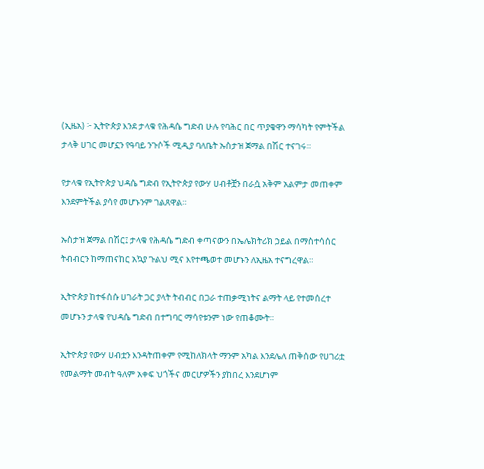(ኢዜአ) ፦ ኢትዮጵያ እንደ ታላቁ የሕዳሴ ግድብ ሁሉ የባሕር በር ጥያቄዋን ማሳካት የምትችል ታላቅ ሀገር መሆኗን የዓባይ ንጉሶች ሚዲያ ባለቤት ኡስታዝ ጀማል በሽር ተናገሩ።

የታላቁ የኢትዮጵያ ህዳሴ ግድብ የኢትዮጵያ የውሃ ሀብቶቿን በራሷ አቅም አልምታ መጠቀም እንደምትችል ያሳየ መሆኑንም ገልጸዋል።

ኡስታዝ ጀማል በሽር፤ ታላቁ የሕዳሴ ግድብ ቀጣናውን በኤሌክትሪክ ኃይል በማስተሳሰር ትብብርን ከማጠናከር አኳያ ጉልህ ሚና እየተጫወተ መሆኑን ለኢዜአ ተናግረዋል።

ኢትዮጵያ ከተፋሰሱ ሀገራት ጋር ያላት ትብብር በጋራ ተጠቃሚነትና ልማት ላይ የተመሰረተ መሆኑን ታላቁ የህዳሴ ግድብ በተግባር ማሳየቱንም ነው የጠቆሙት።

ኢትዮጵያ የውሃ ሀብቷን እንዳትጠቀም የሚከለክላት ማንም አካል እንደሌለ ጠቅሰው የሀገሪቷ የመልማት መብት ዓለም አቀፍ ህጎችና መርሆዎችን ያከበረ እንደሆነም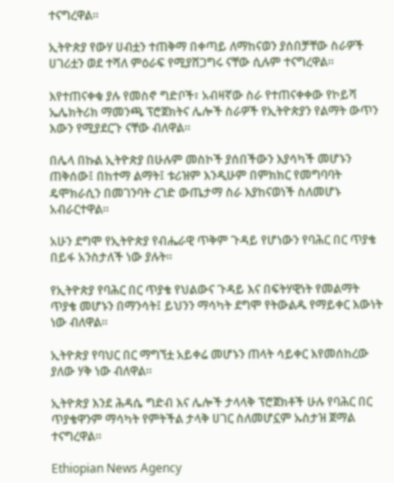ተናግረዋል።

ኢትዮጵያ የውሃ ሀብቷን ተጠቅማ በቀጣይ ለማከናወን ያሰበቻቸው ስራዎች ሀገሪቷን ወደ ተሻለ ምዕራፍ የሚያሸጋግሩ ናቸው ሲሉም ተናግረዋል።

እየተጠናቀቁ ያሉ የመስኖ ግድቦች፣ አብዛኛው ስራ የተጠናቀቀው የኮይሻ ኤሌክትሪክ ማመንጫ ፕሮጀክትና ሌሎች ስራዎች የኢትዮጵያን የልማት ውጥን እውን የሚያደርጉ ናቸው ብለዋል።

በሌላ በኩል ኢትዮጵያ በሁሉም መስኮች ያሰበችውን እያሳካች መሆኑን ጠቅሰው፤ በከተማ ልማት፤ ቱሪዝም እንዲሁም በምክክር የመግባባት ዴሞክራሲን በመገንባት ረገድ ውጤታማ ስራ እያከናወነች ስለመሆኑ አብራርተዋል።

አሁን ደግሞ የኢትዮጵያ የብሔራዊ ጥቅም ጉዳይ የሆነውን የባሕር በር ጥያቄ በይፋ አንስታለች ነው ያሉት።

የኢትዮጵያ የባሕር በር ጥያቄ የህልውና ጉዳይ እና በፍትሃዊነት የመልማት ጥያቄ መሆኑን በማንሳት፤ ይህንን ማሳካት ደግሞ የትውልዱ የማይቀር እውነት ነው ብለዋል።

ኢትዮጵያ የባህር በር ማግኘቷ አይቀሬ መሆኑን ጠላት ሳይቀር እየመሰከረው ያለው ሃቅ ነው ብለዋል።

ኢትዮጵያ እንደ ሕዳሴ ግድብ እና ሌሎች ታላላቅ ፕሮጀክቶች ሁሉ የባሕር በር ጥያቄዋንም ማሳካት የምትችል ታላቅ ሀገር ስለመሆኗም ኡስታዝ ጀማል ተናግረዋል።

Ethiopian News Agency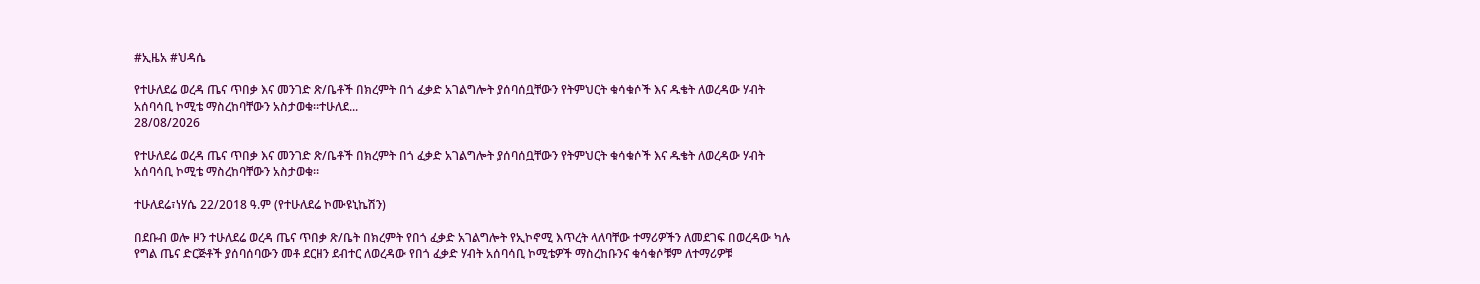#ኢዜአ #ህዳሴ

የተሁለደሬ ወረዳ ጤና ጥበቃ እና መንገድ ጽ/ቤቶች በክረምት በጎ ፈቃድ አገልግሎት ያሰባሰቧቸውን የትምህርት ቁሳቁሶች እና ዱቄት ለወረዳው ሃብት አሰባሳቢ ኮሚቴ ማስረከባቸውን አስታወቁ።ተሁለደ...
28/08/2026

የተሁለደሬ ወረዳ ጤና ጥበቃ እና መንገድ ጽ/ቤቶች በክረምት በጎ ፈቃድ አገልግሎት ያሰባሰቧቸውን የትምህርት ቁሳቁሶች እና ዱቄት ለወረዳው ሃብት አሰባሳቢ ኮሚቴ ማስረከባቸውን አስታወቁ።

ተሁለደሬ፣ነሃሴ 22/2018 ዓ.ም (የተሁለደሬ ኮሙዩኒኬሽን)

በደቡብ ወሎ ዞን ተሁለደሬ ወረዳ ጤና ጥበቃ ጽ/ቤት በክረምት የበጎ ፈቃድ አገልግሎት የኢኮኖሚ እጥረት ላለባቸው ተማሪዎችን ለመደገፍ በወረዳው ካሉ የግል ጤና ድርጅቶች ያሰባሰባውን መቶ ደርዘን ደብተር ለወረዳው የበጎ ፈቃድ ሃብት አሰባሳቢ ኮሚቴዎች ማስረከቡንና ቁሳቁሶቹም ለተማሪዎቹ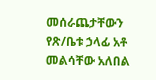መሰራጨታቸውን የጽ/ቤቱ ኃላፊ አቶ መልሳቸው አለበል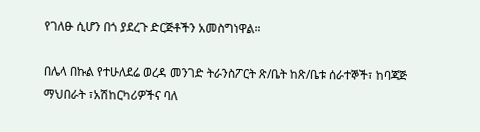የገለፁ ሲሆን በጎ ያደረጉ ድርጅቶችን አመስግነዋል።

በሌላ በኩል የተሁለደሬ ወረዳ መንገድ ትራንስፖርት ጽ/ቤት ከጽ/ቤቱ ሰራተኞች፣ ከባጃጅ ማህበራት ፣አሽከርካሪዎችና ባለ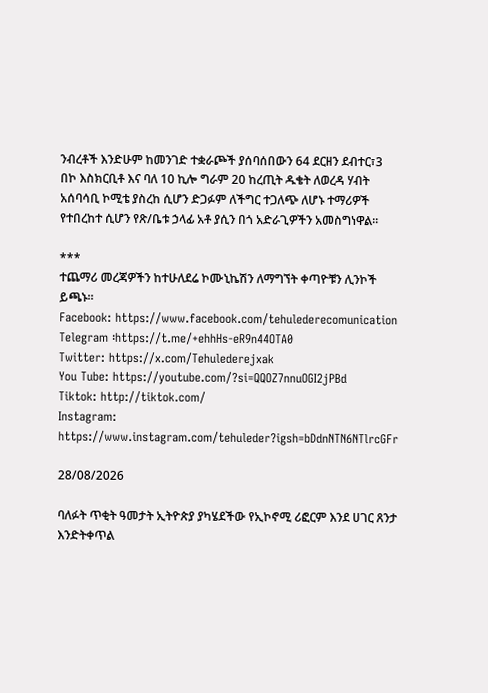ንብረቶች እንድሁም ከመንገድ ተቋራጮች ያሰባሰበውን 64 ደርዘን ደብተር፣3 በኮ እስክርቢቶ እና ባለ 10 ኪሎ ግራም 20 ከረጢት ዱቄት ለወረዳ ሃብት አሰባሳቢ ኮሚቴ ያስረከ ሲሆን ድጋፉም ለችግር ተጋለጭ ለሆኑ ተማሪዎች የተበረከተ ሲሆን የጽ/ቤቱ ኃላፊ አቶ ያሲን በጎ አድራጊዎችን አመስግነዋል።

***
ተጨማሪ መረጃዎችን ከተሁለደሬ ኮሙኒኬሽን ለማግኘት ቀጣዮቹን ሊንኮች ይጫኑ።
Facebook: https://www.facebook.com/tehulederecomunication
Telegram ፡https://t.me/+ehhHs-eR9n44OTA0
Twitter: https://x.com/Tehulederejxak
You Tube: https://youtube.com/?si=QQOZ7nnuOGI2jPBd
Tiktok: http://tiktok.com/
Instagram: https://www.instagram.com/tehuleder?igsh=bDdnNTN6NTlrcGFr

28/08/2026

ባለፉት ጥቂት ዓመታት ኢትዮጵያ ያካሄደችው የኢኮኖሚ ሪፎርም እንደ ሀገር ጸንታ እንድትቀጥል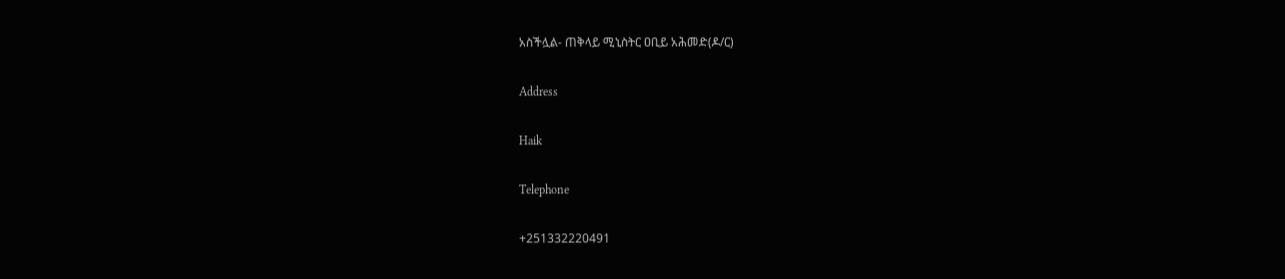አስችሏል- ጠቅላይ ሚኒስትር ዐቢይ አሕመድ(ዶ/ር)

Address

Haik

Telephone

+251332220491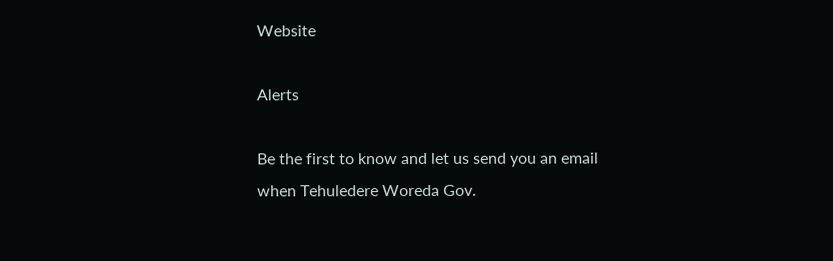Website

Alerts

Be the first to know and let us send you an email when Tehuledere Woreda Gov.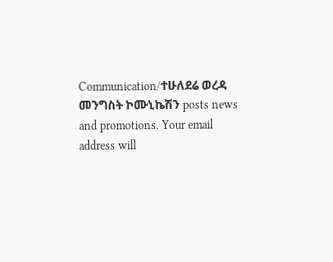Communication/ተሁለደሬ ወረዳ መንግስት ኮሙኒኬሽን posts news and promotions. Your email address will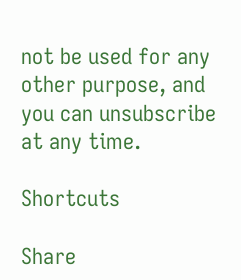not be used for any other purpose, and you can unsubscribe at any time.

Shortcuts

Share